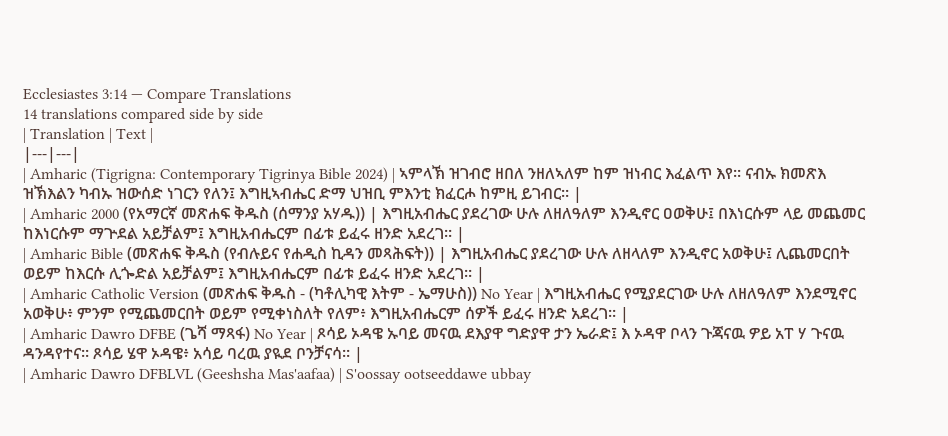Ecclesiastes 3:14 — Compare Translations
14 translations compared side by side
| Translation | Text |
|---|---|
| Amharic (Tigrigna: Contemporary Tigrinya Bible 2024) | ኣምላኽ ዝገብሮ ዘበለ ንዘለኣለም ከም ዝነብር እፈልጥ እየ። ናብኡ ክመጽእ ዝኽእልን ካብኡ ዝውሰድ ነገርን የለን፤ እግዚኣብሔር ድማ ህዝቢ ምእንቲ ክፈርሖ ከምዚ ይገብር። |
| Amharic 2000 (የአማርኛ መጽሐፍ ቅዱስ (ሰማንያ አሃዱ)) | እግዚአብሔር ያደረገው ሁሉ ለዘለዓለም እንዲኖር ዐወቅሁ፤ በእነርሱም ላይ መጨመር ከእነርሱም ማጕደል አይቻልም፤ እግዚአብሔርም በፊቱ ይፈሩ ዘንድ አደረገ። |
| Amharic Bible (መጽሐፍ ቅዱስ (የብሉይና የሐዲስ ኪዳን መጻሕፍት)) | እግዚአብሔር ያደረገው ሁሉ ለዘላለም እንዲኖር አወቅሁ፤ ሊጨመርበት ወይም ከእርሱ ሊጐድል አይቻልም፤ እግዚአብሔርም በፊቱ ይፈሩ ዘንድ አደረገ። |
| Amharic Catholic Version (መጽሐፍ ቅዱስ - (ካቶሊካዊ እትም - ኤማሁስ)) No Year | እግዚአብሔር የሚያደርገው ሁሉ ለዘለዓለም እንደሚኖር አወቅሁ፥ ምንም የሚጨመርበት ወይም የሚቀነስለት የለም፥ እግዚአብሔርም ሰዎች ይፈሩ ዘንድ አደረገ። |
| Amharic Dawro DFBE (ጌሻ ማጻፋ) No Year | ጾሳይ ኦዳዌ ኡባይ መናዉ ደእያዋ ግድያዋ ታን ኤራድ፤ እ ኦዳዋ ቦላን ጉጃናዉ ዎይ አፐ ሃ ጉናዉ ዳንዳየተና። ጾሳይ ሄዋ ኦዳዌ፥ አሳይ ባረዉ ያዪደ ቦንቻናሳ። |
| Amharic Dawro DFBLVL (Geeshsha Mas'aafaa) | S'oossay ootseeddawe ubbay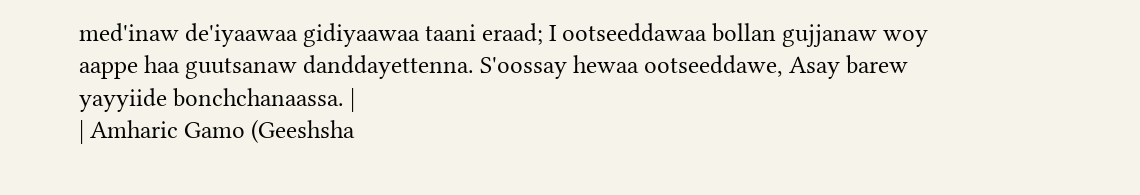med'inaw de'iyaawaa gidiyaawaa taani eraad; I ootseeddawaa bollan gujjanaw woy aappe haa guutsanaw danddayettenna. S'oossay hewaa ootseeddawe, Asay barew yayyiide bonchchanaassa. |
| Amharic Gamo (Geeshsha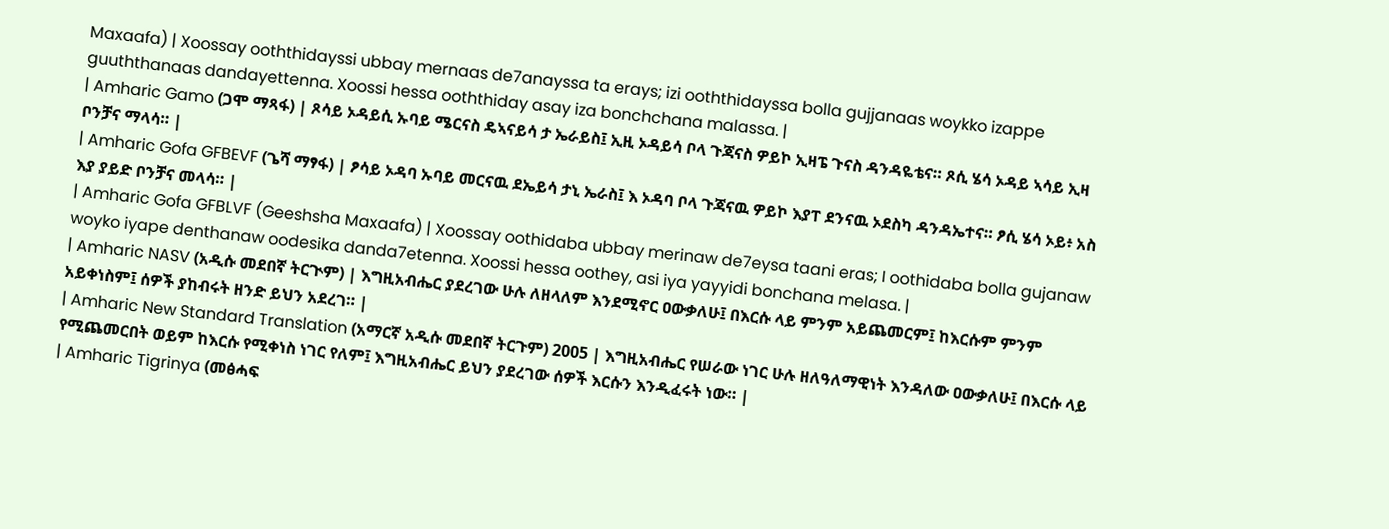Maxaafa) | Xoossay ooththidayssi ubbay mernaas de7anayssa ta erays; izi ooththidayssa bolla gujjanaas woykko izappe guuththanaas dandayettenna. Xoossi hessa ooththiday asay iza bonchchana malassa. |
| Amharic Gamo (ጋሞ ማጻፋ) | ጾሳይ ኦዳይሲ ኡባይ ሜርናስ ዴኣናይሳ ታ ኤራይስ፤ ኢዚ ኦዳይሳ ቦላ ጉጃናስ ዎይኮ ኢዛፔ ጉናስ ዳንዳዬቴና። ጾሲ ሄሳ ኦዳይ ኣሳይ ኢዛ ቦንቻና ማላሳ። |
| Amharic Gofa GFBEVF (ጌሻ ማፃፋ) | ፆሳይ ኦዳባ ኡባይ መርናዉ ደኤይሳ ታኒ ኤራስ፤ እ ኦዳባ ቦላ ጉጃናዉ ዎይኮ እያፐ ደንናዉ ኦደስካ ዳንዳኤተና። ፆሲ ሄሳ ኦይ፥ አስ እያ ያይድ ቦንቻና መላሳ። |
| Amharic Gofa GFBLVF (Geeshsha Maxaafa) | Xoossay oothidaba ubbay merinaw de7eysa taani eras; I oothidaba bolla gujanaw woyko iyape denthanaw oodesika danda7etenna. Xoossi hessa oothey, asi iya yayyidi bonchana melasa. |
| Amharic NASV (አዲሱ መደበኛ ትርጒም) | እግዚአብሔር ያደረገው ሁሉ ለዘላለም እንደሚኖር ዐውቃለሁ፤ በእርሱ ላይ ምንም አይጨመርም፤ ከእርሱም ምንም አይቀነስም፤ ሰዎች ያከብሩት ዘንድ ይህን አደረገ። |
| Amharic New Standard Translation (አማርኛ አዲሱ መደበኛ ትርጉም) 2005 | እግዚአብሔር የሠራው ነገር ሁሉ ዘለዓለማዊነት እንዳለው ዐውቃለሁ፤ በእርሱ ላይ የሚጨመርበት ወይም ከእርሱ የሚቀነስ ነገር የለም፤ እግዚአብሔር ይህን ያደረገው ሰዎች እርሱን እንዲፈሩት ነው። |
| Amharic Tigrinya (መፅሓፍ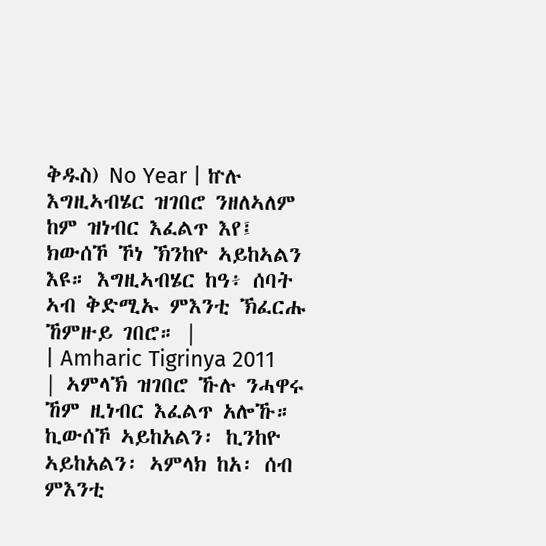ቅዱስ) No Year | ኵሉ እግዚኣብሄር ዝገበሮ ንዘለኣለም ከም ዝነብር እፈልጥ እየ፤ ክውሰኾ ኾነ ኽንከዮ ኣይከኣልን እዩ። እግዚኣብሄር ከዓ፥ ሰባት ኣብ ቅድሚኡ ምእንቲ ኽፈርሑ ኸምዙይ ገበሮ። |
| Amharic Tigrinya 2011 | ኣምላኽ ዝገበሮ ኹሉ ንሓዋሩ ኸም ዚነብር እፈልጥ አሎኹ። ኪውሰኾ ኣይከአልን፡ ኪንከዮ ኣይከአልን፡ ኣምላክ ከአ፡ ሰብ ምእንቲ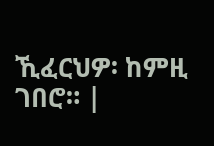ኺፈርህዎ፡ ከምዚ ገበሮ። |